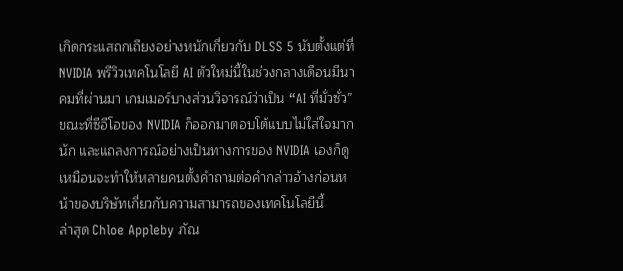เกิดกระแสถกเถียงอย่างหนักเกี่ยวกับ DLSS 5 นับตั้งแต่ที่ NVIDIA พรีวิวเทคโนโลยี AI ตัวใหม่นี้ในช่วงกลางเดือนมีนาคมที่ผ่านมา เกมเมอร์บางส่วนวิจารณ์ว่าเป็น “AI ที่มั่วซั่ว” ขณะที่ซีอีโอของ NVIDIA ก็ออกมาตอบโต้แบบไม่ใส่ใจมากนัก และแถลงการณ์อย่างเป็นทางการของ NVIDIA เองก็ดูเหมือนจะทำให้หลายคนตั้งคำถามต่อคำกล่าวอ้างก่อนหน้าของบริษัทเกี่ยวกับความสามารถของเทคโนโลยีนี้
ล่าสุด Chloe Appleby ภัณ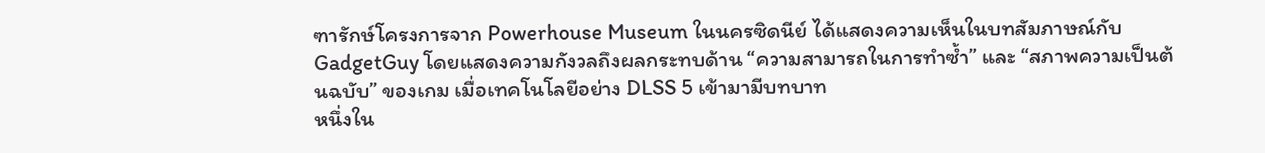ฑารักษ์โครงการจาก Powerhouse Museum ในนครซิดนีย์ ได้แสดงความเห็นในบทสัมภาษณ์กับ GadgetGuy โดยแสดงความกังวลถึงผลกระทบด้าน “ความสามารถในการทำซ้ำ” และ “สภาพความเป็นต้นฉบับ” ของเกม เมื่อเทคโนโลยีอย่าง DLSS 5 เข้ามามีบทบาท
หนึ่งใน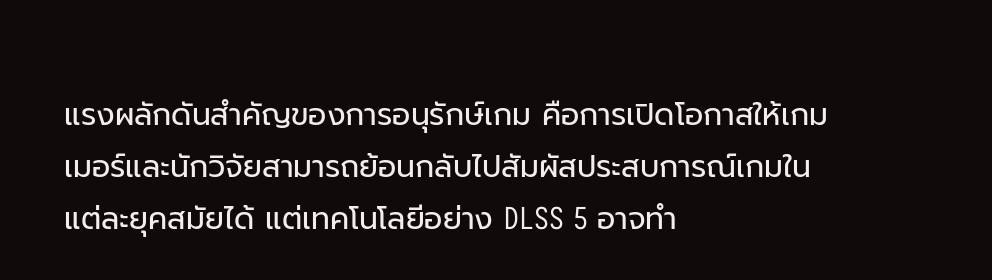แรงผลักดันสำคัญของการอนุรักษ์เกม คือการเปิดโอกาสให้เกมเมอร์และนักวิจัยสามารถย้อนกลับไปสัมผัสประสบการณ์เกมในแต่ละยุคสมัยได้ แต่เทคโนโลยีอย่าง DLSS 5 อาจทำ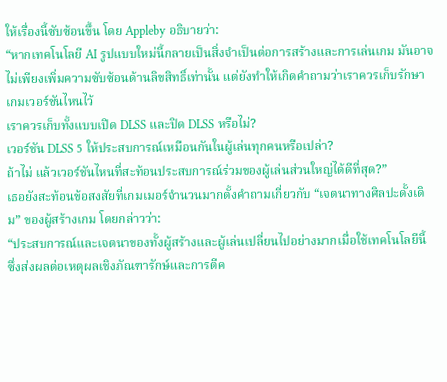ให้เรื่องนี้ซับซ้อนขึ้น โดย Appleby อธิบายว่า:
“หากเทคโนโลยี AI รูปแบบใหม่นี้กลายเป็นสิ่งจำเป็นต่อการสร้างและการเล่นเกม มันอาจไม่เพียงเพิ่มความซับซ้อนด้านลิขสิทธิ์เท่านั้น แต่ยังทำให้เกิดคำถามว่าเราควรเก็บรักษาเกมเวอร์ชันไหนไว้
เราควรเก็บทั้งแบบเปิด DLSS และปิด DLSS หรือไม่?
เวอร์ชัน DLSS 5 ให้ประสบการณ์เหมือนกันในผู้เล่นทุกคนหรือเปล่า?
ถ้าไม่ แล้วเวอร์ชันไหนที่สะท้อนประสบการณ์ร่วมของผู้เล่นส่วนใหญ่ได้ดีที่สุด?”
เธอยังสะท้อนข้อสงสัยที่เกมเมอร์จำนวนมากตั้งคำถามเกี่ยวกับ “เจตนาทางศิลปะดั้งเดิม” ของผู้สร้างเกม โดยกล่าวว่า:
“ประสบการณ์และเจตนาของทั้งผู้สร้างและผู้เล่นเปลี่ยนไปอย่างมากเมื่อใช้เทคโนโลยีนี้ ซึ่งส่งผลต่อเหตุผลเชิงภัณฑารักษ์และการตีค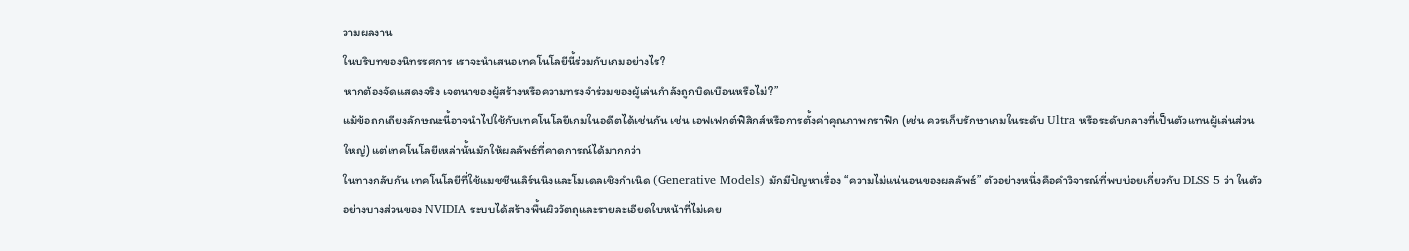วามผลงาน
ในบริบทของนิทรรศการ เราจะนำเสนอเทคโนโลยีนี้ร่วมกับเกมอย่างไร?
หากต้องจัดแสดงจริง เจตนาของผู้สร้างหรือความทรงจำร่วมของผู้เล่นกำลังถูกบิดเบือนหรือไม่?”
แม้ข้อถกเถียงลักษณะนี้อาจนำไปใช้กับเทคโนโลยีเกมในอดีตได้เช่นกัน เช่น เอฟเฟกต์ฟิสิกส์หรือการตั้งค่าคุณภาพกราฟิก (เช่น ควรเก็บรักษาเกมในระดับ Ultra หรือระดับกลางที่เป็นตัวแทนผู้เล่นส่วนใหญ่) แต่เทคโนโลยีเหล่านั้นมักให้ผลลัพธ์ที่คาดการณ์ได้มากกว่า
ในทางกลับกัน เทคโนโลยีที่ใช้แมชชีนเลิร์นนิงและโมเดลเชิงกำเนิด (Generative Models) มักมีปัญหาเรื่อง “ความไม่แน่นอนของผลลัพธ์” ตัวอย่างหนึ่งคือคำวิจารณ์ที่พบบ่อยเกี่ยวกับ DLSS 5 ว่า ในตัวอย่างบางส่วนของ NVIDIA ระบบได้สร้างพื้นผิววัตถุและรายละเอียดใบหน้าที่ไม่เคย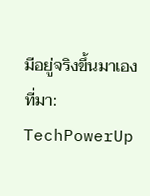มีอยู่จริงขึ้นมาเอง
ที่มา: TechPowerUp